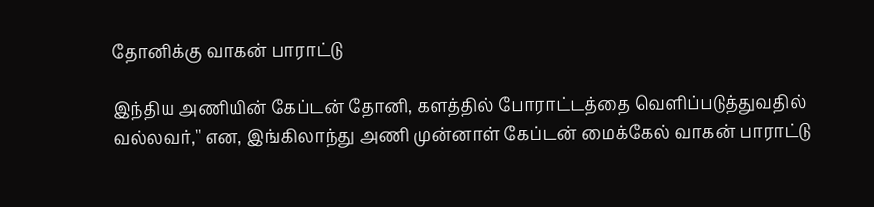தோனிக்கு வாகன் பாராட்டு

இந்திய அணியின் கேப்டன் தோனி, களத்தில் போராட்டத்தை வெளிப்படுத்துவதில் வல்லவர்,'' என, இங்கிலாந்து அணி முன்னாள் கேப்டன் மைக்கேல் வாகன் பாராட்டு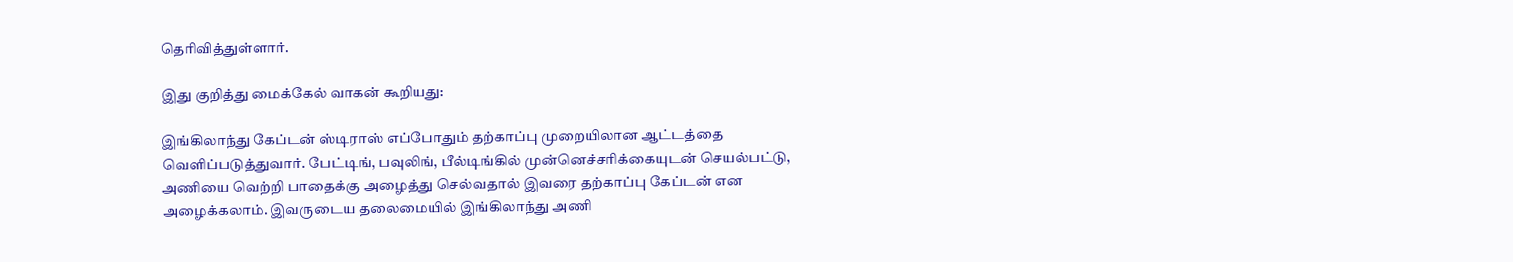தெரிவித்துள்ளார்.

இது குறித்து மைக்கேல் வாகன் கூறியது:

இங்கிலாந்து கேப்டன் ஸ்டிராஸ் எப்போதும் தற்காப்பு முறையிலான ஆட்டத்தை வெளிப்படுத்துவார். பேட்டிங், பவுலிங், பீல்டிங்கில் முன்னெச்சரிக்கையுடன் செயல்பட்டு, அணியை வெற்றி பாதைக்கு அழைத்து செல்வதால் இவரை தற்காப்பு கேப்டன் என அழைக்கலாம். இவருடைய தலைமையில் இங்கிலாந்து அணி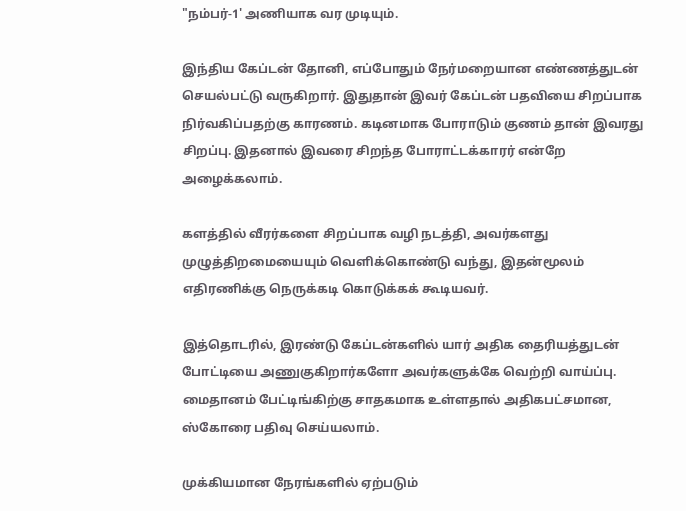"நம்பர்-1' அணியாக வர முடியும்.

இந்திய கேப்டன் தோனி, எப்போதும் நேர்மறையான எண்ணத்துடன் செயல்பட்டு வருகிறார். இதுதான் இவர் கேப்டன் பதவியை சிறப்பாக நிர்வகிப்பதற்கு காரணம். கடினமாக போராடும் குணம் தான் இவரது சிறப்பு. இதனால் இவரை சிறந்த போராட்டக்காரர் என்றே அழைக்கலாம்.

களத்தில் வீரர்களை சிறப்பாக வழி நடத்தி, அவர்களது முழுத்திறமையையும் வெளிக்கொண்டு வந்து, இதன்மூலம் எதிரணிக்கு நெருக்கடி கொடுக்கக் கூடியவர்.

இத்தொடரில், இரண்டு கேப்டன்களில் யார் அதிக தைரியத்துடன் போட்டியை அணுகுகிறார்களோ அவர்களுக்கே வெற்றி வாய்ப்பு. மைதானம் பேட்டிங்கிற்கு சாதகமாக உள்ளதால் அதிகபட்சமான, ஸ்கோரை பதிவு செய்யலாம்.

முக்கியமான நேரங்களில் ஏற்படும்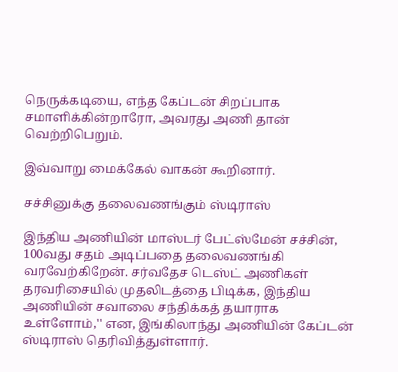நெருக்கடியை, எந்த கேப்டன் சிறப்பாக சமாளிக்கின்றாரோ, அவரது அணி தான் வெற்றிபெறும்.

இவ்வாறு மைக்கேல் வாகன் கூறினார்.

சச்சினுக்கு தலைவணங்கும் ஸ்டிராஸ்

இந்திய அணியின் மாஸ்டர் பேட்ஸ்மேன் சச்சின், 100வது சதம் அடிப்பதை தலைவணங்கி வரவேற்கிறேன். சர்வதேச டெஸ்ட் அணிகள் தரவரிசையில் முதலிடத்தை பிடிக்க, இந்திய அணியின் சவாலை சந்திக்கத் தயாராக உள்ளோம்,'' என, இங்கிலாந்து அணியின் கேப்டன் ஸ்டிராஸ் தெரிவித்துள்ளார்.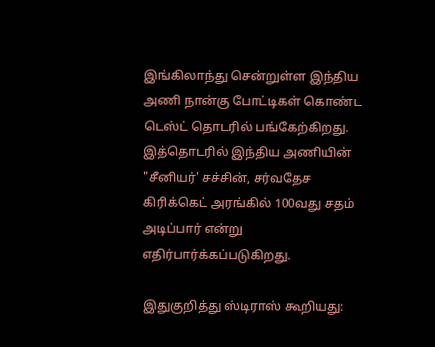இங்கிலாந்து சென்றுள்ள இந்திய அணி நான்கு போட்டிகள் கொண்ட டெஸ்ட் தொடரில் பங்கேற்கிறது. இத்தொடரில் இந்திய அணியின் "சீனியர்' சச்சின், சர்வதேச கிரிக்கெட் அரங்கில் 100வது சதம் அடிப்பார் என்று எதிர்பார்க்கப்படுகிறது.

இதுகுறித்து ஸ்டிராஸ் கூறியது: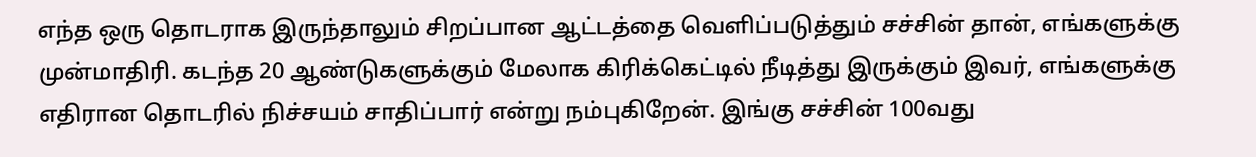எந்த ஒரு தொடராக இருந்தாலும் சிறப்பான ஆட்டத்தை வெளிப்படுத்தும் சச்சின் தான், எங்களுக்கு முன்மாதிரி. கடந்த 20 ஆண்டுகளுக்கும் மேலாக கிரிக்கெட்டில் நீடித்து இருக்கும் இவர், எங்களுக்கு எதிரான தொடரில் நிச்சயம் சாதிப்பார் என்று நம்புகிறேன். இங்கு சச்சின் 100வது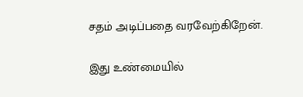சதம் அடிப்பதை வரவேற்கிறேன்.

இது உண்மையில்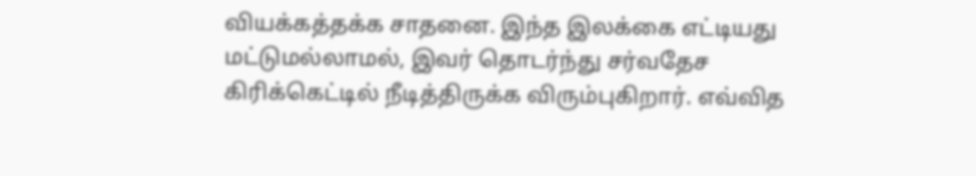வியக்கத்தக்க சாதனை. இந்த இலக்கை எட்டியது மட்டுமல்லாமல், இவர் தொடர்ந்து சர்வதேச கிரிக்கெட்டில் நீடித்திருக்க விரும்புகிறார். எவ்வித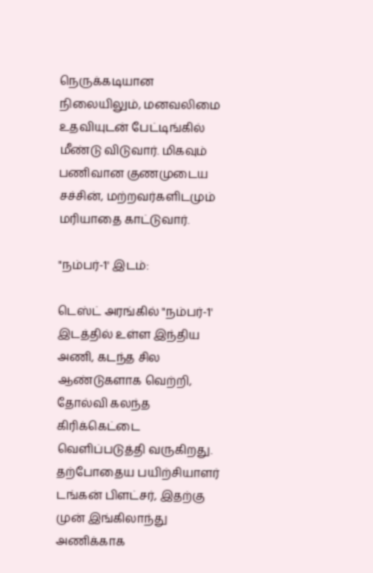நெருக்கடியான நிலையிலும், மனவலிமை உதவியுடன் பேட்டிங்கில் மீண்டு விடுவார். மிகவும் பணிவான குணமுடைய சச்சின், மற்றவர்களிடமும் மரியாதை காட்டுவார்.

"நம்பர்-1' இடம்:

டெஸ்ட் அரங்கில் "நம்பர்-1' இடத்தில் உள்ள இந்திய அணி, கடந்த சில ஆண்டுகளாக வெற்றி, தோல்வி கலந்த கிரிக்கெட்டை வெளிப்படுத்தி வருகிறது. தற்போதைய பயிற்சியாளர் டங்கன் பிளட்சர், இதற்கு முன் இங்கிலாந்து அணிக்காக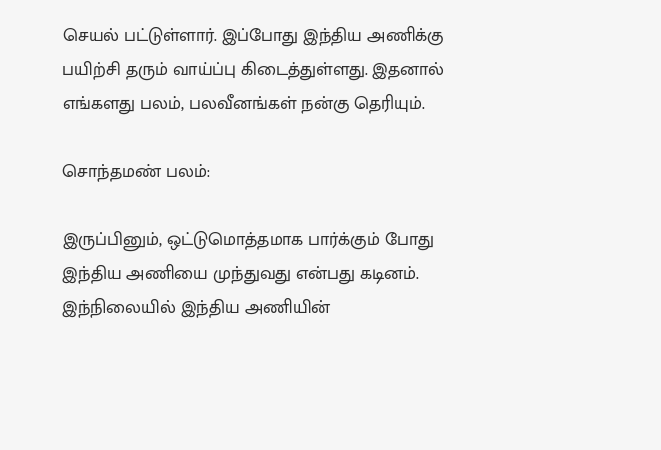செயல் பட்டுள்ளார். இப்போது இந்திய அணிக்கு பயிற்சி தரும் வாய்ப்பு கிடைத்துள்ளது. இதனால் எங்களது பலம், பலவீனங்கள் நன்கு தெரியும்.

சொந்தமண் பலம்:

இருப்பினும், ஒட்டுமொத்தமாக பார்க்கும் போது இந்திய அணியை முந்துவது என்பது கடினம். இந்நிலையில் இந்திய அணியின்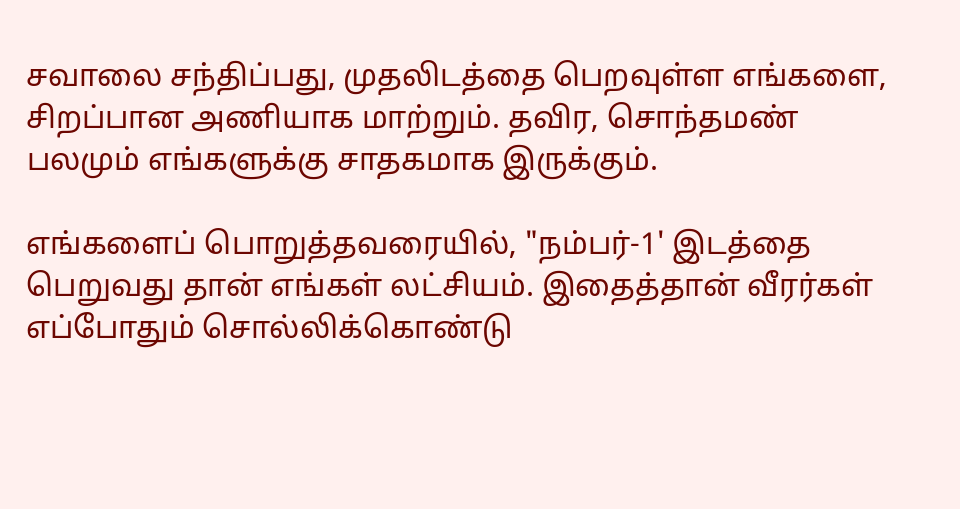சவாலை சந்திப்பது, முதலிடத்தை பெறவுள்ள எங்களை, சிறப்பான அணியாக மாற்றும். தவிர, சொந்தமண் பலமும் எங்களுக்கு சாதகமாக இருக்கும்.

எங்களைப் பொறுத்தவரையில், "நம்பர்-1' இடத்தை பெறுவது தான் எங்கள் லட்சியம். இதைத்தான் வீரர்கள் எப்போதும் சொல்லிக்கொண்டு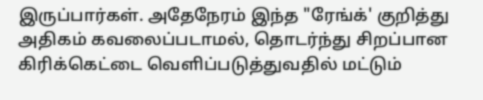இருப்பார்கள். அதேநேரம் இந்த "ரேங்க்' குறித்து அதிகம் கவலைப்படாமல், தொடர்ந்து சிறப்பான கிரிக்கெட்டை வெளிப்படுத்துவதில் மட்டும்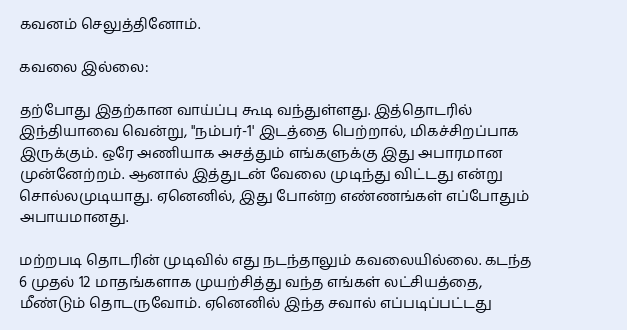கவனம் செலுத்தினோம்.

கவலை இல்லை:

தற்போது இதற்கான வாய்ப்பு கூடி வந்துள்ளது. இத்தொடரில் இந்தியாவை வென்று, "நம்பர்-1' இடத்தை பெற்றால், மிகச்சிறப்பாக இருக்கும். ஒரே அணியாக அசத்தும் எங்களுக்கு இது அபாரமான முன்னேற்றம். ஆனால் இத்துடன் வேலை முடிந்து விட்டது என்று சொல்லமுடியாது. ஏனெனில், இது போன்ற எண்ணங்கள் எப்போதும் அபாயமானது.

மற்றபடி தொடரின் முடிவில் எது நடந்தாலும் கவலையில்லை. கடந்த 6 முதல் 12 மாதங்களாக முயற்சித்து வந்த எங்கள் லட்சியத்தை, மீண்டும் தொடருவோம். ஏனெனில் இந்த சவால் எப்படிப்பட்டது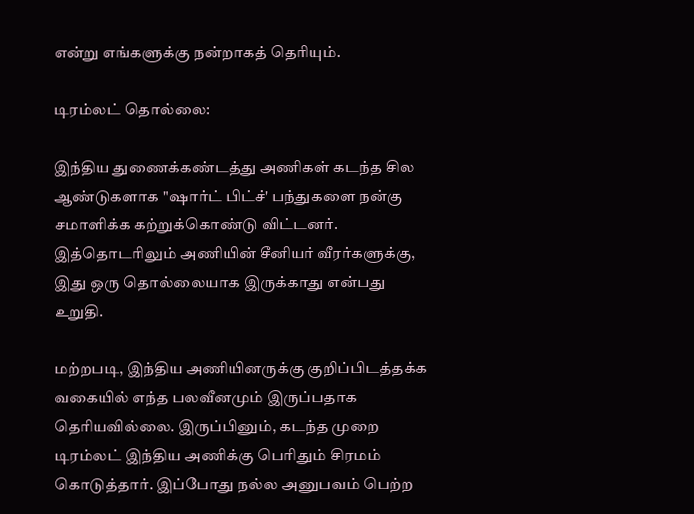என்று எங்களுக்கு நன்றாகத் தெரியும்.

டிரம்லட் தொல்லை:

இந்திய துணைக்கண்டத்து அணிகள் கடந்த சில ஆண்டுகளாக "ஷார்ட் பிட்ச்' பந்துகளை நன்கு சமாளிக்க கற்றுக்கொண்டு விட்டனர். இத்தொடரிலும் அணியின் சீனியர் வீரர்களுக்கு, இது ஒரு தொல்லையாக இருக்காது என்பது உறுதி.

மற்றபடி, இந்திய அணியினருக்கு குறிப்பிடத்தக்க வகையில் எந்த பலவீனமும் இருப்பதாக தெரியவில்லை. இருப்பினும், கடந்த முறை டிரம்லட் இந்திய அணிக்கு பெரிதும் சிரமம் கொடுத்தார். இப்போது நல்ல அனுபவம் பெற்ற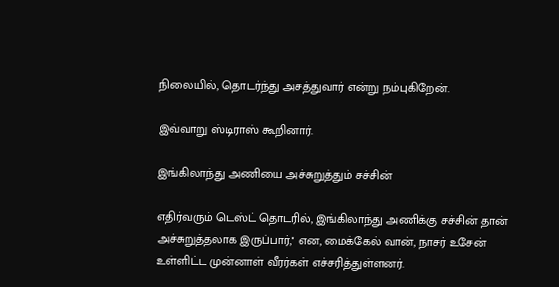நிலையில், தொடர்ந்து அசத்துவார் என்று நம்புகிறேன்.

இவ்வாறு ஸ்டிராஸ் கூறினார்.

இங்கிலாந்து அணியை அச்சுறுத்தும் சச்சின்

எதிர்வரும் டெஸ்ட் தொடரில், இங்கிலாந்து அணிக்கு சச்சின் தான் அச்சுறுத்தலாக இருப்பார்,'' என, மைக்கேல் வான், நாசர் உசேன் உள்ளிட்ட முன்னாள் வீரர்கள் எச்சரித்துள்ளனர்.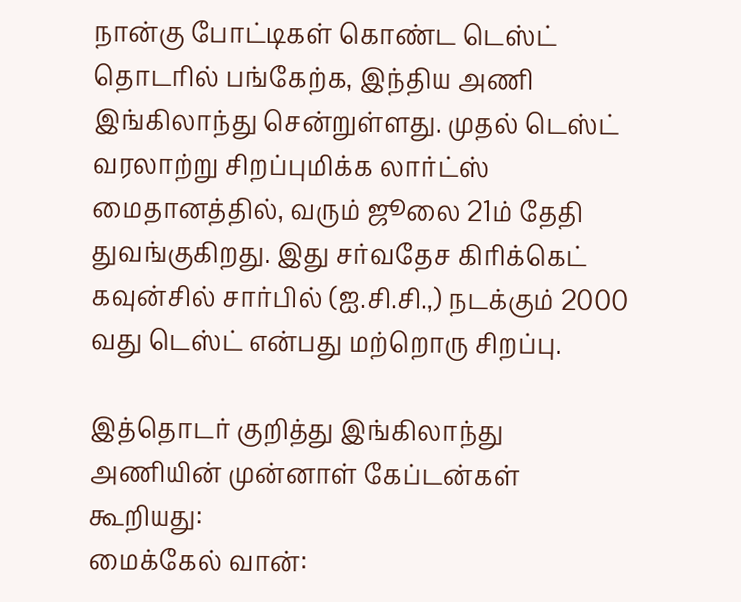நான்கு போட்டிகள் கொண்ட டெஸ்ட் தொடரில் பங்கேற்க, இந்திய அணி இங்கிலாந்து சென்றுள்ளது. முதல் டெஸ்ட் வரலாற்று சிறப்புமிக்க லார்ட்ஸ் மைதானத்தில், வரும் ஜூலை 21ம் தேதி துவங்குகிறது. இது சர்வதேச கிரிக்கெட் கவுன்சில் சார்பில் (ஐ.சி.சி.,) நடக்கும் 2000 வது டெஸ்ட் என்பது மற்றொரு சிறப்பு.

இத்தொடர் குறித்து இங்கிலாந்து அணியின் முன்னாள் கேப்டன்கள் கூறியது:
மைக்கேல் வான்: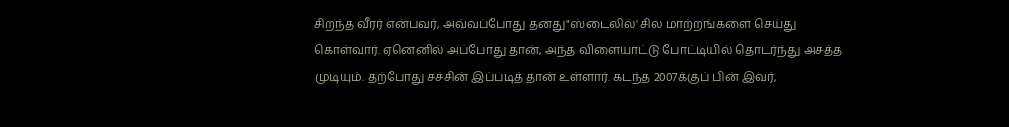சிறந்த வீரர் என்பவர், அவ்வப்போது தனது"ஸ்டைலில்' சில மாற்றங்களை செய்து கொள்வார். ஏனெனில் அப்போது தான், அந்த விளையாட்டு போட்டியில் தொடர்ந்து அசத்த முடியும். தற்போது சச்சின் இப்படித் தான் உள்ளார். கடந்த 2007க்குப் பின் இவர்,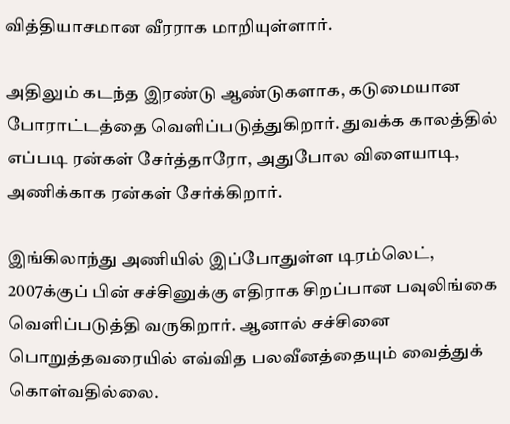வித்தியாசமான வீரராக மாறியுள்ளார்.

அதிலும் கடந்த இரண்டு ஆண்டுகளாக, கடுமையான போராட்டத்தை வெளிப்படுத்துகிறார். துவக்க காலத்தில் எப்படி ரன்கள் சேர்த்தாரோ, அதுபோல விளையாடி, அணிக்காக ரன்கள் சேர்க்கிறார்.

இங்கிலாந்து அணியில் இப்போதுள்ள டிரம்லெட், 2007க்குப் பின் சச்சினுக்கு எதிராக சிறப்பான பவுலிங்கை வெளிப்படுத்தி வருகிறார். ஆனால் சச்சினை பொறுத்தவரையில் எவ்வித பலவீனத்தையும் வைத்துக் கொள்வதில்லை.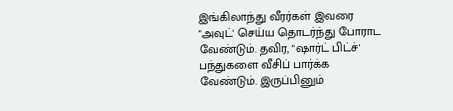இங்கிலாந்து வீரர்கள் இவரை "அவுட்' செய்ய தொடர்ந்து போராட வேண்டும். தவிர, "ஷார்ட் பிட்ச்' பந்துகளை வீசிப் பார்க்க வேண்டும். இருப்பினும்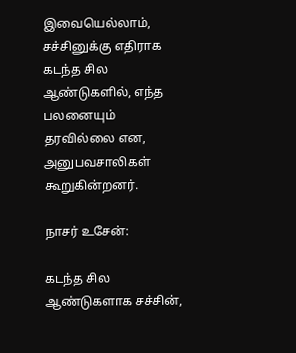இவையெல்லாம், சச்சினுக்கு எதிராக கடந்த சில ஆண்டுகளில், எந்த பலனையும் தரவில்லை என, அனுபவசாலிகள் கூறுகின்றனர்.

நாசர் உசேன்:

கடந்த சில ஆண்டுகளாக சச்சின்,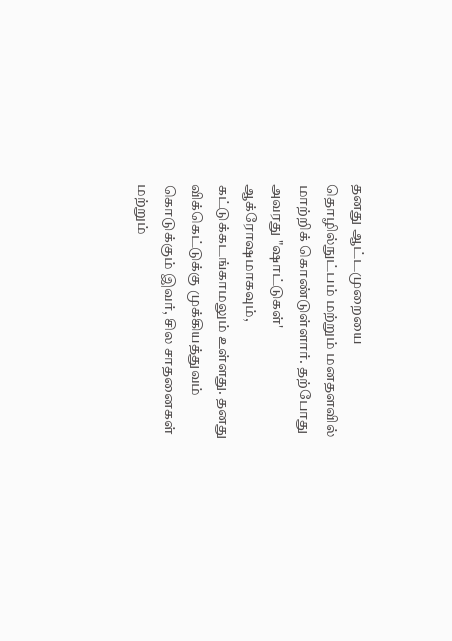தனது ஆட்டமுறையை தொழில்நுட்பம் மற்றும் மனதளவில் மாற்றிக் கொண்டுள்ளார். தற்போது அவரது "ஷாட்டுகள்' ஆக்ரோஷமாகவும், கட்டுக்கடங்காமலும் உள்ளது. தனது விக்கெட்டுக்கு முக்கியத்துவம் கொடுக்கும் இவர், சில சாதனைகள் மற்றும்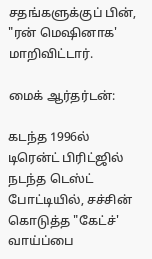சதங்களுக்குப் பின், "ரன் மெஷினாக' மாறிவிட்டார்.

மைக் ஆர்தர்டன்:

கடந்த 1996ல் டிரென்ட் பிரிட்ஜில் நடந்த டெஸ்ட் போட்டியில், சச்சின் கொடுத்த "கேட்ச்' வாய்ப்பை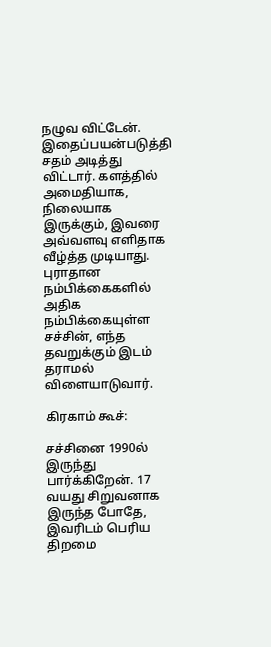நழுவ விட்டேன். இதைப்பயன்படுத்தி சதம் அடித்து விட்டார். களத்தில் அமைதியாக, நிலையாக இருக்கும், இவரை அவ்வளவு எளிதாக வீழ்த்த முடியாது. புராதான நம்பிக்கைகளில் அதிக நம்பிக்கையுள்ள சச்சின், எந்த தவறுக்கும் இடம் தராமல் விளையாடுவார்.

கிரகாம் கூச்:

சச்சினை 1990ல் இருந்து பார்க்கிறேன். 17 வயது சிறுவனாக இருந்த போதே, இவரிடம் பெரிய திறமை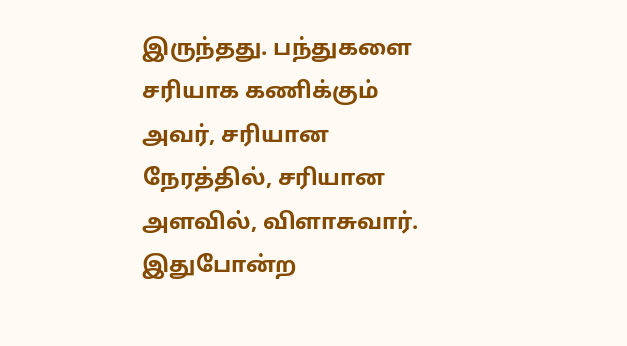இருந்தது. பந்துகளை சரியாக கணிக்கும் அவர், சரியான நேரத்தில், சரியான அளவில், விளாசுவார். இதுபோன்ற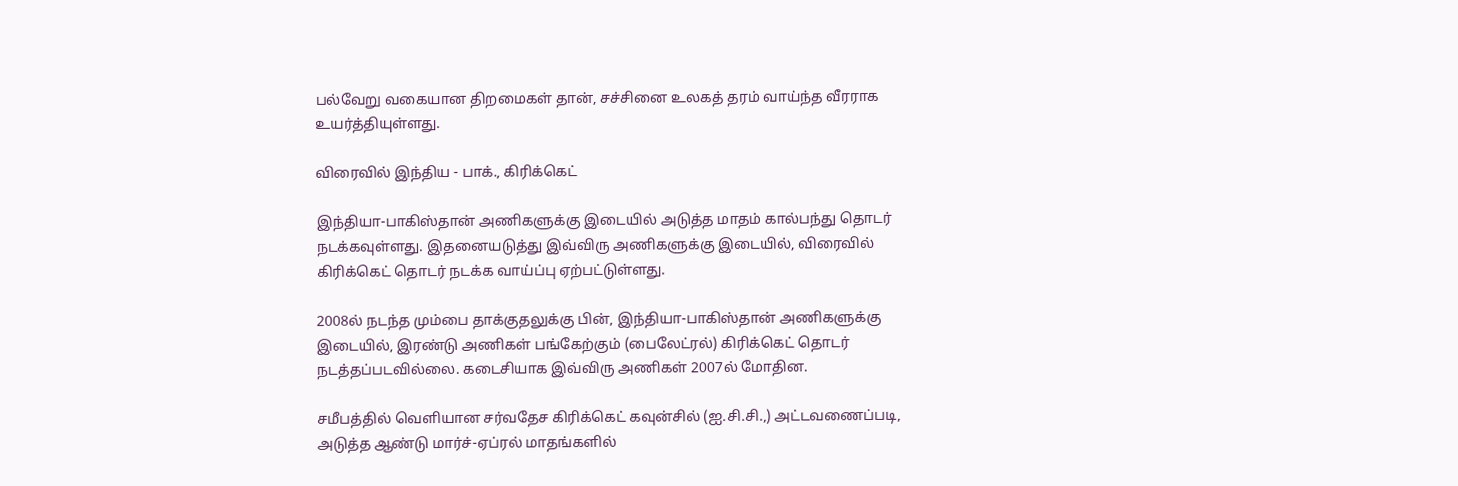பல்வேறு வகையான திறமைகள் தான், சச்சினை உலகத் தரம் வாய்ந்த வீரராக உயர்த்தியுள்ளது.

விரைவில் இந்திய - பாக்., கிரிக்கெட்

இந்தியா-பாகிஸ்தான் அணிகளுக்கு இடையில் அடுத்த மாதம் கால்பந்து தொடர் நடக்கவுள்ளது. இதனையடுத்து இவ்விரு அணிகளுக்கு இடையில், விரைவில் கிரிக்கெட் தொடர் நடக்க வாய்ப்பு ஏற்பட்டுள்ளது.

2008ல் நடந்த மும்பை தாக்குதலுக்கு பின், இந்தியா-பாகிஸ்தான் அணிகளுக்கு இடையில், இரண்டு அணிகள் பங்கேற்கும் (பைலேட்ரல்) கிரிக்கெட் தொடர் நடத்தப்படவில்லை. கடைசியாக இவ்விரு அணிகள் 2007ல் மோதின.

சமீபத்தில் வெளியான சர்வதேச கிரிக்கெட் கவுன்சில் (ஐ.சி.சி.,) அட்டவணைப்படி, அடுத்த ஆண்டு மார்ச்-ஏப்ரல் மாதங்களில்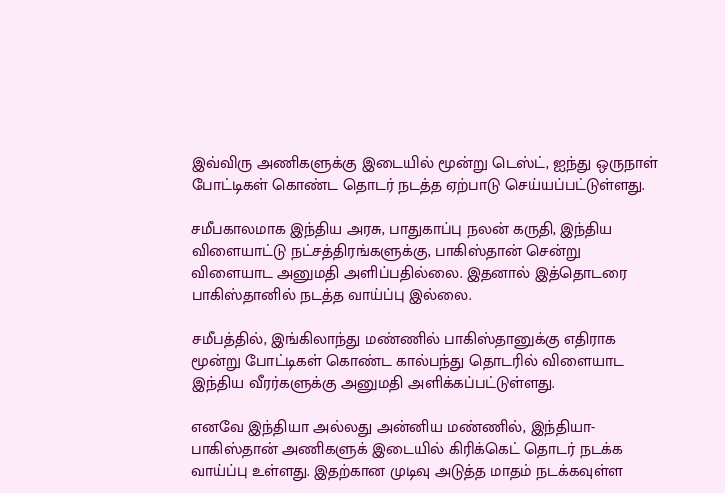இவ்விரு அணிகளுக்கு இடையில் மூன்று டெஸ்ட், ஐந்து ஒருநாள் போட்டிகள் கொண்ட தொடர் நடத்த ஏற்பாடு செய்யப்பட்டுள்ளது.

சமீபகாலமாக இந்திய அரசு, பாதுகாப்பு நலன் கருதி, இந்திய விளையாட்டு நட்சத்திரங்களுக்கு, பாகிஸ்தான் சென்று விளையாட அனுமதி அளிப்பதில்லை. இதனால் இத்தொடரை பாகிஸ்தானில் நடத்த வாய்ப்பு இல்லை.

சமீபத்தில், இங்கிலாந்து மண்ணில் பாகிஸ்தானுக்கு எதிராக மூன்று போட்டிகள் கொண்ட கால்பந்து தொடரில் விளையாட இந்திய வீரர்களுக்கு அனுமதி அளிக்கப்பட்டுள்ளது.

எனவே இந்தியா அல்லது அன்னிய மண்ணில், இந்தியா-பாகிஸ்தான் அணிகளுக் இடையில் கிரிக்கெட் தொடர் நடக்க வாய்ப்பு உள்ளது. இதற்கான முடிவு அடுத்த மாதம் நடக்கவுள்ள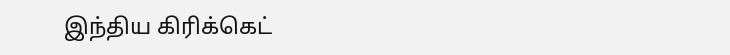இந்திய கிரிக்கெட்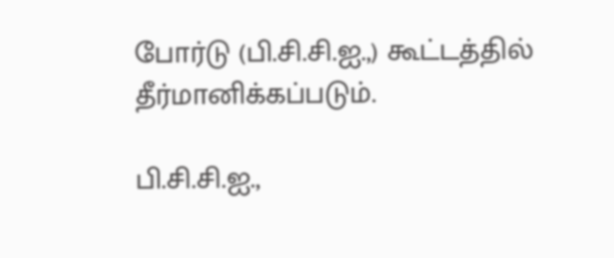போர்டு (பி.சி.சி.ஐ.,) கூட்டத்தில் தீர்மானிக்கப்படும்.

பி.சி.சி.ஐ.,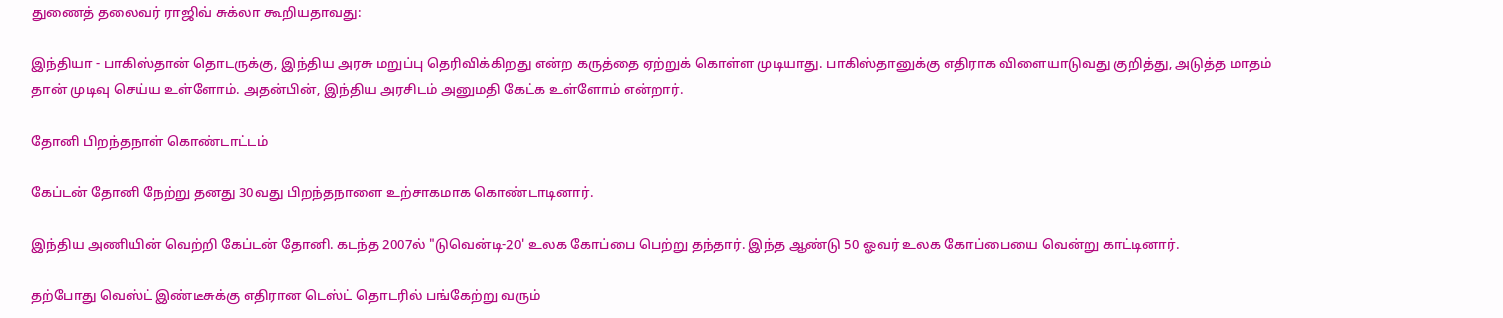துணைத் தலைவர் ராஜிவ் சுக்லா கூறியதாவது:

இந்தியா - பாகிஸ்தான் தொடருக்கு, இந்திய அரசு மறுப்பு தெரிவிக்கிறது என்ற கருத்தை ஏற்றுக் கொள்ள முடியாது. பாகிஸ்தானுக்கு எதிராக விளையாடுவது குறித்து, அடுத்த மாதம் தான் முடிவு செய்ய உள்ளோம். அதன்பின், இந்திய அரசிடம் அனுமதி கேட்க உள்ளோம் என்றார்.

தோனி பிறந்தநாள் கொண்டாட்டம்

கேப்டன் தோனி நேற்று தனது 30வது பிறந்தநாளை உற்சாகமாக கொண்டாடினார்.

இந்திய அணியின் வெற்றி கேப்டன் தோனி. கடந்த 2007ல் "டுவென்டி-20' உலக கோப்பை பெற்று தந்தார். இந்த ஆண்டு 50 ஓவர் உலக கோப்பையை வென்று காட்டினார்.

தற்போது வெஸ்ட் இண்டீசுக்கு எதிரான டெஸ்ட் தொடரில் பங்கேற்று வரும்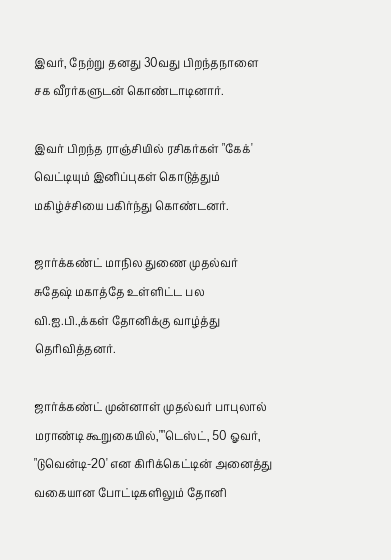இவர், நேற்று தனது 30வது பிறந்தநாளை சக வீரர்களுடன் கொண்டாடினார்.

இவர் பிறந்த ராஞ்சியில் ரசிகர்கள் "கேக்' வெட்டியும் இனிப்புகள் கொடுத்தும் மகிழ்ச்சியை பகிர்ந்து கொண்டனர்.

ஜார்க்கண்ட் மாநில துணை முதல்வர் சுதேஷ் மகாத்தே உள்ளிட்ட பல வி.ஐ.பி.,க்கள் தோனிக்கு வாழ்த்து தெரிவித்தனர்.

ஜார்க்கண்ட் முன்னாள் முதல்வர் பாபுலால் மராண்டி கூறுகையில்,""டெஸ்ட், 50 ஓவர், "டுவென்டி-20' என கிரிக்கெட்டின் அனைத்து வகையான போட்டிகளிலும் தோனி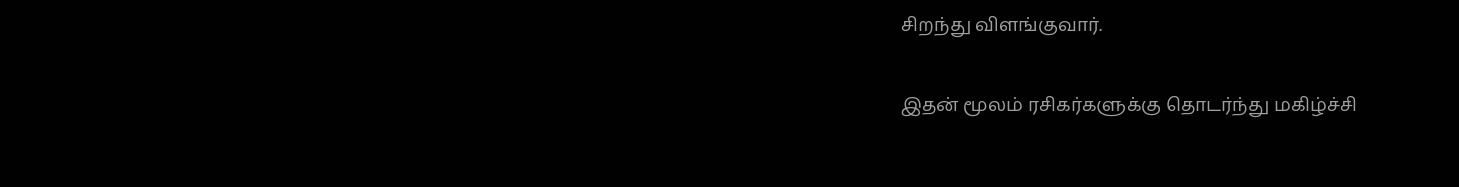சிறந்து விளங்குவார்.

இதன் மூலம் ரசிகர்களுக்கு தொடர்ந்து மகிழ்ச்சி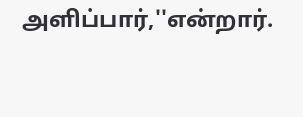அளிப்பார்,''என்றார்.